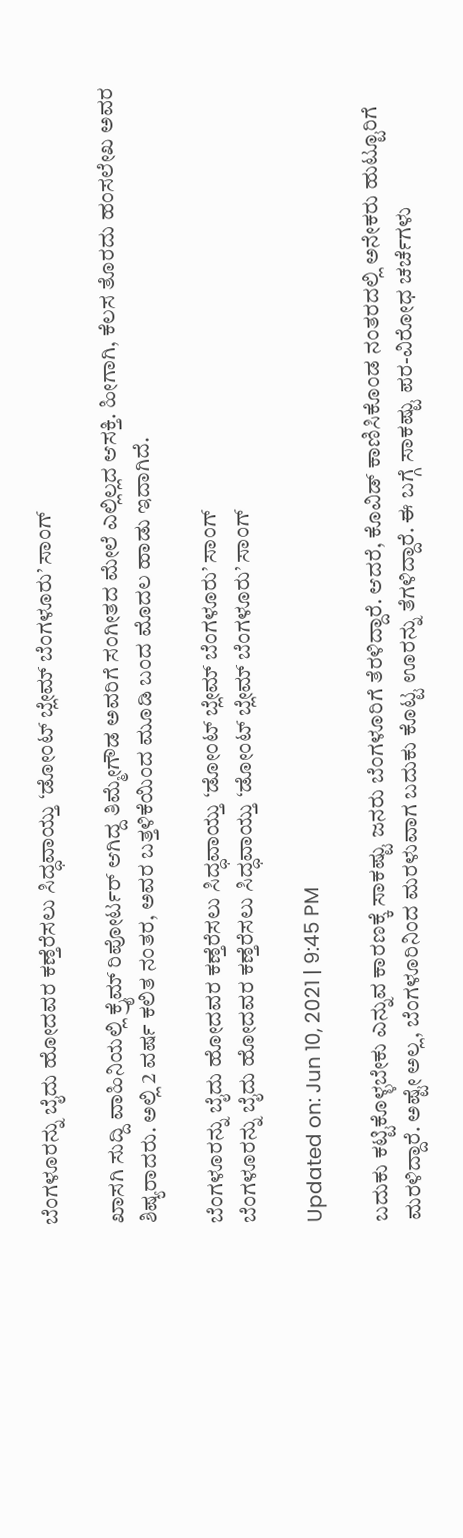ಬೆಂಗಳೂರನ್ನು ಬೈದು ಹೋದವರ ಕಣ್ತೆರೆಸಲು ಸಿದ್ಧವಾಯ್ತು ‘ಡೋಂಟ್ ಬ್ಲೇಮ್ ಬೆಂಗಳೂರು’ ಸಾಂಗ್

ಖಾಸಗಿ ಸುದ್ದಿ ವಾಹಿನಿಯಲ್ಲಿ ಕ್ರೈಮ್ ರಿಪೋರ್ಟರ್ ಆಗಿದ್ದ ತಿಮ್ಮೇಗೌಡ ಅವರಿಗೆ ಸಂಗೀತದ ಮೇಲೆ ಎಲ್ಲಿಲ್ಲದ ಆಸಕ್ತಿ. ಹೀಗಾಗಿ, ಕೆಲಸ ತೊರದು ಹಂಸಲೇಖ ಅವರ ಶಿಷ್ಯರಾದರು. ಅಲ್ಲಿ 2 ವರ್ಷ ಕಲಿತ ನಂತರ, ಅವರ ಬತ್ತಳಿಕೆಯಿಂದ ಮೂಡಿ ಬಂದ ಮೊದಲ ಹಾಡು ಇದಾಗಿದೆ.

ಬೆಂಗಳೂರನ್ನು ಬೈದು ಹೋದವರ ಕಣ್ತೆರೆಸಲು ಸಿದ್ಧವಾಯ್ತು ‘ಡೋಂಟ್ ಬ್ಲೇಮ್ ಬೆಂಗಳೂರು’ ಸಾಂಗ್
ಬೆಂಗಳೂರನ್ನು ಬೈದು ಹೋದವರ ಕಣ್ತೆರೆಸಲು ಸಿದ್ಧವಾಯ್ತು ‘ಡೋಂಟ್ ಬ್ಲೇಮ್ ಬೆಂಗಳೂರು’ ಸಾಂಗ್

Updated on: Jun 10, 2021 | 9:45 PM

ಬದುಕು ಕಟ್ಟಿಕೊಳ್ಳಬೇಕು ಎನ್ನುವ ಕಾರಣಕ್ಕೆ ಸಾಕಷ್ಟು ಜನರು ಬೆಂಗಳೂರಿಗೆ ತೆರಳಿದ್ದಾರೆ. ಆದರೆ, ಕೊವಿಡ್ ಕಾಣಿಸಿಕೊಂಡ ನಂತರದಲ್ಲಿ ಅನೇಕರು ಹುಟ್ಟೂರಿಗೆ ಮರಳಿದ್ದಾರೆ. ಅಷ್ಟೇ ಅಲ್ಲ, ಬೆಂಗಳೂರಿನಿಂದ ಮರಳುವಾಗ ಬದುಕು ಕೊಟ್ಟ ಊರನ್ನು ತೆಗಳಿದ್ದಾರೆ. ಈ ಬಗ್ಗೆ ಸಾಕಷ್ಟು ಪರ-ವಿರೋಧ ಚರ್ಚೆಗಳು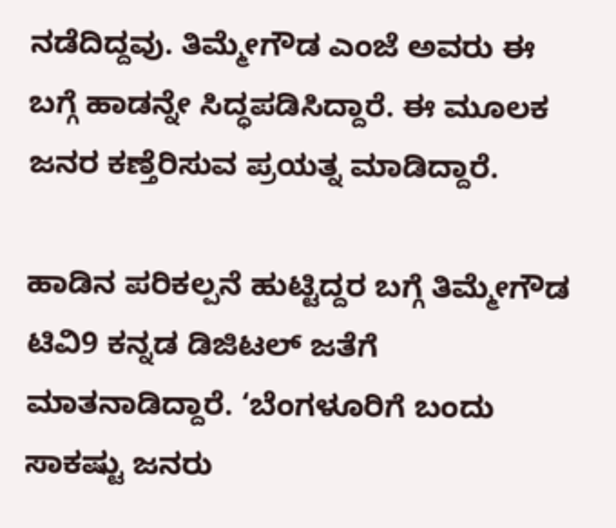ನಡೆದಿದ್ದವು. ತಿಮ್ಮೇಗೌಡ ಎಂಜೆ ಅವರು ಈ ಬಗ್ಗೆ ಹಾಡನ್ನೇ ಸಿದ್ಧಪಡಿಸಿದ್ದಾರೆ. ಈ ಮೂಲಕ ಜನರ ಕಣ್ತೆರಿಸುವ ಪ್ರಯತ್ನ ಮಾಡಿದ್ದಾರೆ.

ಹಾಡಿನ ಪರಿಕಲ್ಪನೆ ಹುಟ್ಟಿದ್ದರ ಬಗ್ಗೆ ತಿಮ್ಮೇಗೌಡ ಟಿವಿ9 ಕನ್ನಡ ಡಿಜಿಟಲ್ ಜತೆಗೆ ಮಾತನಾಡಿದ್ದಾರೆ. ‘ಬೆಂಗಳೂರಿಗೆ ಬಂದು ಸಾಕಷ್ಟು ಜನರು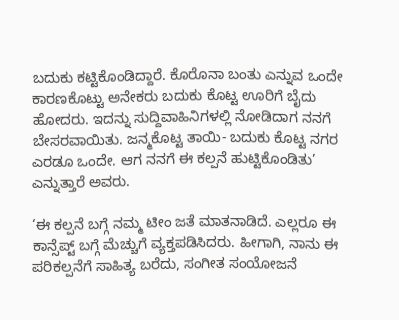ಬದುಕು ಕಟ್ಟಿಕೊಂಡಿದ್ದಾರೆ. ಕೊರೊನಾ ಬಂತು ಎನ್ನುವ ಒಂದೇ ಕಾರಣಕೊಟ್ಟು ಅನೇಕರು ಬದುಕು ಕೊಟ್ಟ ಊರಿಗೆ ಬೈದು ಹೋದರು. ಇದನ್ನು ಸುದ್ದಿವಾಹಿನಿಗಳಲ್ಲಿ ನೋಡಿದಾಗ ನನಗೆ ಬೇಸರವಾಯಿತು. ಜನ್ಮಕೊಟ್ಟ ತಾಯಿ- ಬದುಕು ಕೊಟ್ಟ ನಗರ ಎರಡೂ ಒಂದೇ. ಆಗ ನನಗೆ ಈ ಕಲ್ಪನೆ ಹುಟ್ಟಿಕೊಂಡಿತು’ ಎನ್ನುತ್ತಾರೆ ಅವರು.

‘ಈ ಕಲ್ಪನೆ ಬಗ್ಗೆ ನಮ್ಮ ಟೀಂ ಜತೆ ಮಾತನಾಡಿದೆ. ಎಲ್ಲರೂ ಈ ಕಾನ್ಸೆಪ್ಟ್ ಬಗ್ಗೆ ಮೆಚ್ಚುಗೆ ವ್ಯಕ್ತಪಡಿಸಿದರು. ಹೀಗಾಗಿ, ನಾನು ಈ ಪರಿಕಲ್ಪನೆಗೆ ಸಾಹಿತ್ಯ ಬರೆದು, ಸಂಗೀತ ಸಂಯೋಜನೆ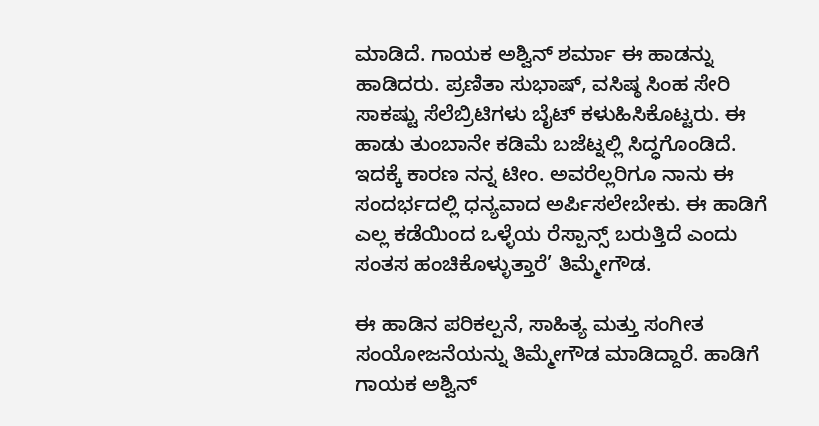ಮಾಡಿದೆ. ಗಾಯಕ ಅಶ್ವಿನ್ ಶರ್ಮಾ ಈ ಹಾಡನ್ನು ಹಾಡಿದರು. ಪ್ರಣಿತಾ ಸುಭಾಷ್, ವಸಿಷ್ಠ ಸಿಂಹ ಸೇರಿ ಸಾಕಷ್ಟು ಸೆಲೆಬ್ರಿಟಿಗಳು ಬೈಟ್ ಕಳುಹಿಸಿಕೊಟ್ಟರು. ಈ ಹಾಡು ತುಂಬಾನೇ ಕಡಿಮೆ ಬಜೆಟ್ನಲ್ಲಿ ಸಿದ್ಧಗೊಂಡಿದೆ. ಇದಕ್ಕೆ ಕಾರಣ ನನ್ನ ಟೀಂ. ಅವರೆಲ್ಲರಿಗೂ ನಾನು ಈ ಸಂದರ್ಭದಲ್ಲಿ ಧನ್ಯವಾದ ಅರ್ಪಿಸಲೇಬೇಕು. ಈ ಹಾಡಿಗೆ ಎಲ್ಲ ಕಡೆಯಿಂದ ಒಳ್ಳೆಯ ರೆಸ್ಪಾನ್ಸ್ ಬರುತ್ತಿದೆ ಎಂದು ಸಂತಸ ಹಂಚಿಕೊಳ್ಳುತ್ತಾರೆ’ ತಿಮ್ಮೇಗೌಡ.

ಈ ಹಾಡಿನ ಪರಿಕಲ್ಪನೆ, ಸಾಹಿತ್ಯ ಮತ್ತು ಸಂಗೀತ ಸಂಯೋಜನೆಯನ್ನು ತಿಮ್ಮೇಗೌಡ ಮಾಡಿದ್ದಾರೆ. ಹಾಡಿಗೆ ಗಾಯಕ ಅಶ್ವಿನ್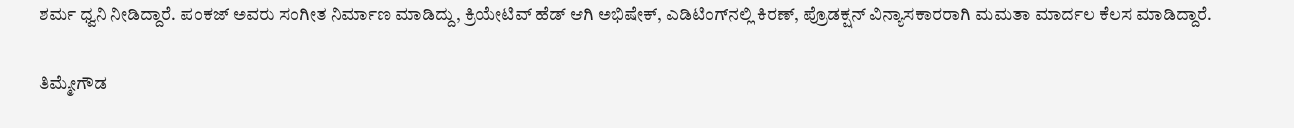ಶರ್ಮ ಧ್ವನಿ ನೀಡಿದ್ದಾರೆ. ಪಂಕಜ್ ಅವರು ಸಂಗೀತ ನಿರ್ಮಾಣ ಮಾಡಿದ್ದು, ಕ್ರಿಯೇಟಿವ್ ಹೆಡ್ ಆಗಿ ಅಭಿಷೇಕ್, ಎಡಿಟಿಂಗ್‌ನಲ್ಲಿ ಕಿರಣ್, ಪ್ರೊಡಕ್ಷನ್ ವಿನ್ಯಾಸಕಾರರಾಗಿ ಮಮತಾ ಮಾರ್ದಲ ಕೆಲಸ ಮಾಡಿದ್ದಾರೆ.

ತಿಮ್ಮೇಗೌಡ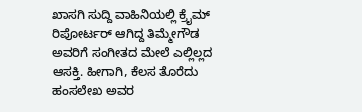ಖಾಸಗಿ ಸುದ್ದಿ ವಾಹಿನಿಯಲ್ಲಿ ಕ್ರೈಮ್ ರಿಪೋರ್ಟರ್ ಆಗಿದ್ದ ತಿಮ್ಮೇಗೌಡ ಅವರಿಗೆ ಸಂಗೀತದ ಮೇಲೆ ಎಲ್ಲಿಲ್ಲದ ಆಸಕ್ತಿ. ಹೀಗಾಗಿ, ಕೆಲಸ ತೊರೆದು ಹಂಸಲೇಖ ಅವರ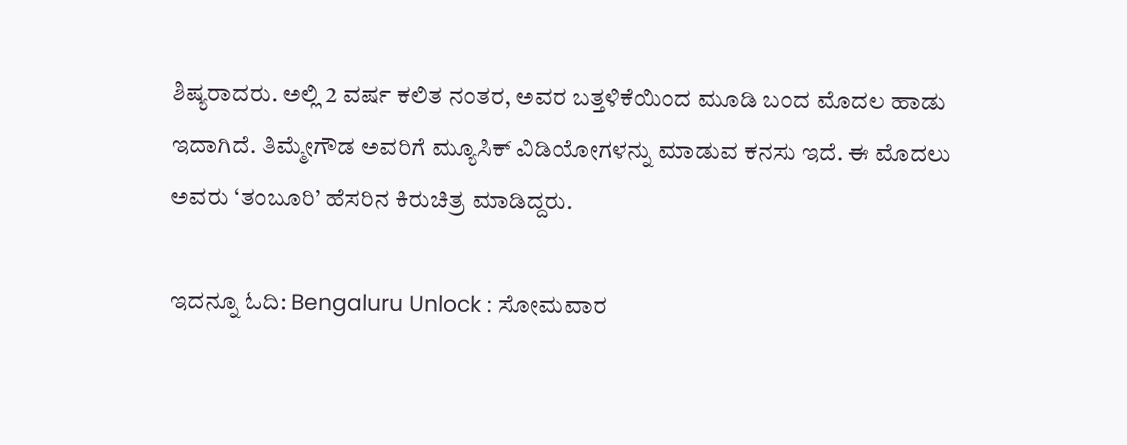ಶಿಷ್ಯರಾದರು. ಅಲ್ಲಿ 2 ವರ್ಷ ಕಲಿತ ನಂತರ, ಅವರ ಬತ್ತಳಿಕೆಯಿಂದ ಮೂಡಿ ಬಂದ ಮೊದಲ ಹಾಡು ಇದಾಗಿದೆ. ತಿಮ್ಮೇಗೌಡ ಅವರಿಗೆ ಮ್ಯೂಸಿಕ್ ವಿಡಿಯೋಗಳನ್ನು ಮಾಡುವ ಕನಸು ಇದೆ. ಈ ಮೊದಲು ಅವರು ‘ತಂಬೂರಿ’ ಹೆಸರಿನ ಕಿರುಚಿತ್ರ ಮಾಡಿದ್ದರು.

ಇದನ್ನೂ ಓದಿ: Bengaluru Unlock : ಸೋಮವಾರ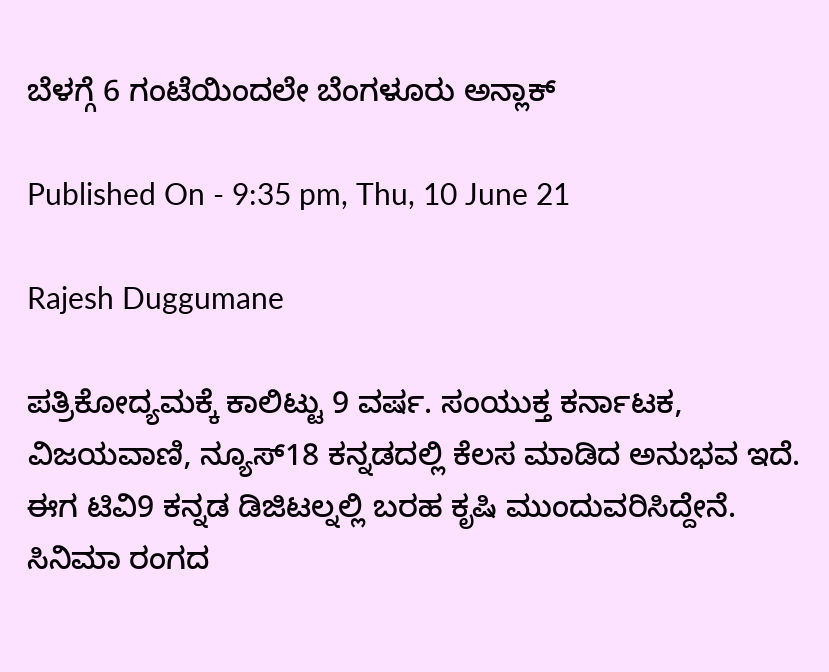ಬೆಳಗ್ಗೆ 6 ಗಂಟೆಯಿಂದಲೇ ಬೆಂಗಳೂರು ಅನ್ಲಾಕ್

Published On - 9:35 pm, Thu, 10 June 21

Rajesh Duggumane

ಪತ್ರಿಕೋದ್ಯಮಕ್ಕೆ ಕಾಲಿಟ್ಟು 9 ವರ್ಷ. ಸಂಯುಕ್ತ ಕರ್ನಾಟಕ, ವಿಜಯವಾಣಿ, ನ್ಯೂಸ್18 ಕನ್ನಡದಲ್ಲಿ ಕೆಲಸ ಮಾಡಿದ ಅನುಭವ ಇದೆ. ಈಗ ಟಿವಿ9 ಕನ್ನಡ ಡಿಜಿಟಲ್ನಲ್ಲಿ ಬರಹ ಕೃಷಿ ಮುಂದುವರಿಸಿದ್ದೇನೆ. ಸಿನಿಮಾ ರಂಗದ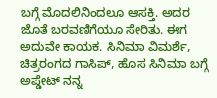ಬಗ್ಗೆ ಮೊದಲಿನಿಂದಲೂ ಆಸಕ್ತಿ. ಅದರ ಜೊತೆ ಬರವಣಿಗೆಯೂ ಸೇರಿತು. ಈಗ ಅದುವೇ ಕಾಯಕ. ಸಿನಿಮಾ ವಿಮರ್ಶೆ, ಚಿತ್ರರಂಗದ ಗಾಸಿಪ್, ಹೊಸ ಸಿನಿಮಾ ಬಗ್ಗೆ ಅಪ್ಡೇಟ್ ನನ್ನ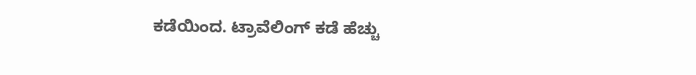ಕಡೆಯಿಂದ. ಟ್ರಾವೆಲಿಂಗ್ ಕಡೆ ಹೆಚ್ಚು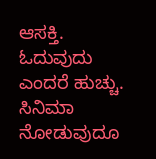ಆಸಕ್ತಿ. ಓದುವುದು ಎಂದರೆ ಹುಚ್ಚು. ಸಿನಿಮಾ ನೋಡುವುದೂ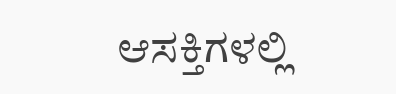ಆಸಕ್ತಿಗಳಲ್ಲಿ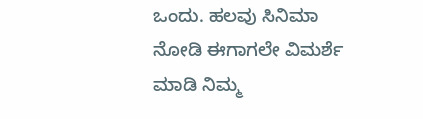ಒಂದು. ಹಲವು ಸಿನಿಮಾ ನೋಡಿ ಈಗಾಗಲೇ ವಿಮರ್ಶೆ ಮಾಡಿ ನಿಮ್ಮ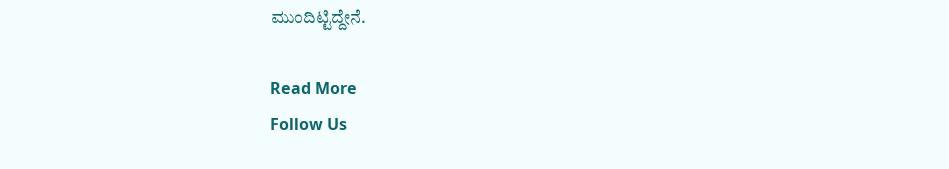ಮುಂದಿಟ್ಟಿದ್ದೇನೆ.

Read More
Follow Us